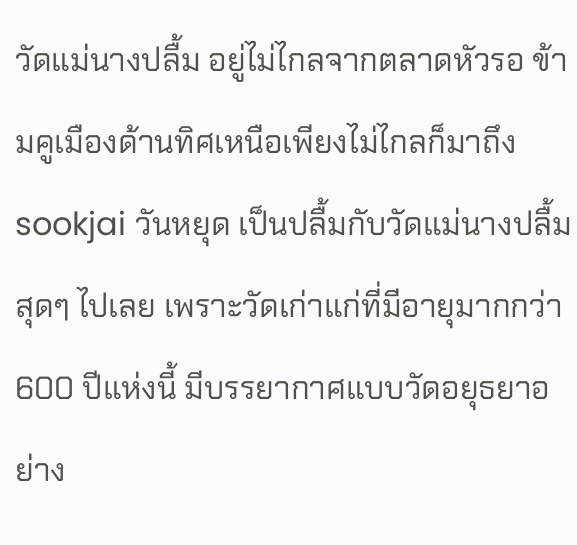วัดแม่นางปลื้ม อยู่ไม่ไกลจากตลาดหัวรอ ข้ามคูเมืองด้านทิศเหนือเพียงไม่ไกลก็มาถึง sookjai วันหยุด เป็นปลื้มกับวัดแม่นางปลื้มสุดๆ ไปเลย เพราะวัดเก่าแก่ที่มีอายุมากกว่า 600 ปีแห่งนี้ มีบรรยากาศแบบวัดอยุธยาอย่าง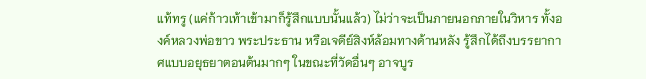แท้ทรู (แค่ก้าวเท้าเข้ามาก็รู้สึกแบบนั้นแล้ว) ไม่ว่าจะเป็นภายนอกภายในวิหาร ทั้งองค์หลวงพ่อขาว พระประธาน หรือเจดีย์สิงห์ล้อมทางด้านหลัง รู้สึกได้ถึงบรรยากาศแบบอยุธยาตอนต้นมากๆ ในขณะที่วัดอื่นๆ อาจบูร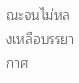ณะจนไม่หลงเหลือบรรยากาศ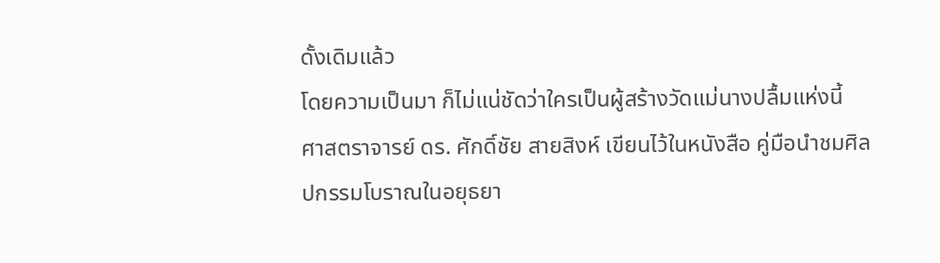ดั้งเดิมแล้ว
โดยความเป็นมา ก็ไม่แน่ชัดว่าใครเป็นผู้สร้างวัดแม่นางปลื้มแห่งนี้ ศาสตราจารย์ ดร. ศักดิ์ชัย สายสิงห์ เขียนไว้ในหนังสือ คู่มือนำชมศิลปกรรมโบราณในอยุธยา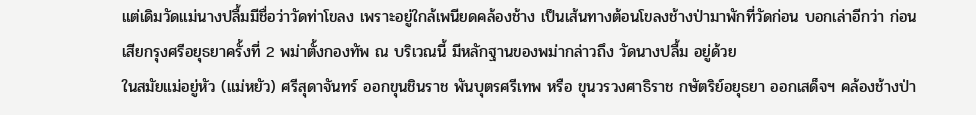แต่เดิมวัดแม่นางปลื้มมีชื่อว่าวัดท่าโขลง เพราะอยู่ใกล้เพนียดคล้องช้าง เป็นเส้นทางต้อนโขลงช้างป่ามาพักที่วัดก่อน บอกเล่าอีกว่า ก่อนเสียกรุงศรีอยุธยาครั้งที่ 2 พม่าตั้งกองทัพ ณ บริเวณนี้ มีหลักฐานของพม่ากล่าวถึง วัดนางปลื้ม อยู่ด้วย
ในสมัยแม่อยู่หัว (แม่หยัว) ศรีสุดาจันทร์ ออกขุนชินราช พันบุตรศรีเทพ หรือ ขุนวรวงศาธิราช กษัตริย์อยุธยา ออกเสด็จฯ คล้องช้างป่า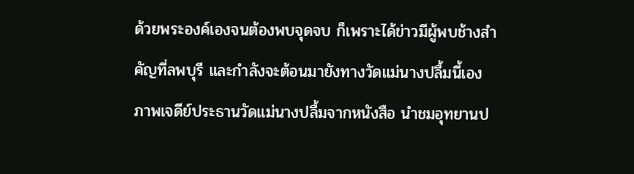ด้วยพระองค์เองจนต้องพบจุดจบ ก็เพราะได้ข่าวมีผู้พบช้างสำคัญที่ลพบุรี และกำลังจะต้อนมายังทางวัดแม่นางปลื้มนี้เอง
ภาพเจดีย์ประธานวัดแม่นางปลื้มจากหนังสือ นำชมอุทยานป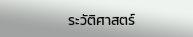ระวัติศาสตร์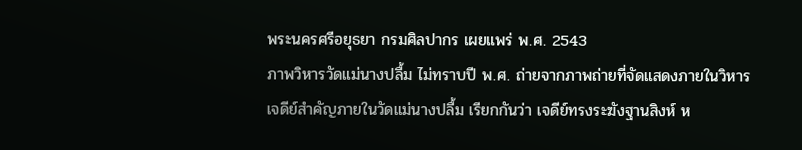พระนครศรีอยุธยา กรมศิลปากร เผยแพร่ พ.ศ. 2543
ภาพวิหารวัดแม่นางปลื้ม ไม่ทราบปี พ.ศ. ถ่ายจากภาพถ่ายที่จัดแสดงภายในวิหาร
เจดีย์สำคัญภายในวัดแม่นางปลื้ม เรียกกันว่า เจดีย์ทรงระฆังฐานสิงห์ ห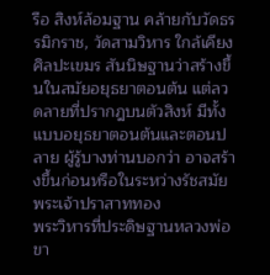รือ สิงห์ล้อมฐาน คล้ายกับวัดธรรมิกราช, วัดสามวิหาร ใกล้เคียงศิลปะเขมร สันนิษฐานว่าสร้างขึ้นในสมัยอยุธยาตอนต้น แต่ลวดลายที่ปรากฎบนตัวสิงห์ มีทั้งแบบอยุธยาตอนต้นและตอนปลาย ผู้รู้บางท่านบอกว่า อาจสร้างขึ้นก่อนหรือในระหว่างรัชสมัยพระเจ้าปราสาททอง
พระวิหารที่ประดิษฐานหลวงพ่อขา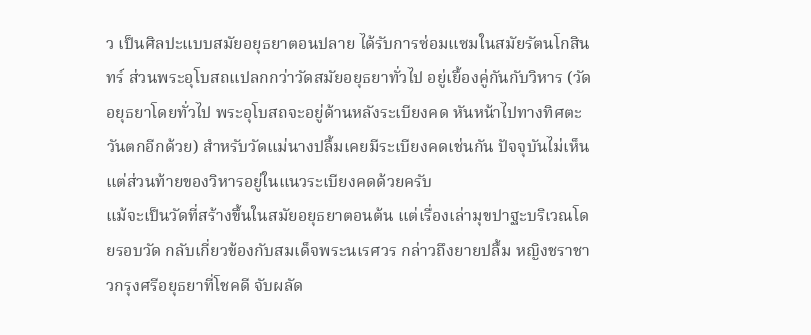ว เป็นศิลปะแบบสมัยอยุธยาตอนปลาย ได้รับการซ่อมแซมในสมัยรัตนโกสินทร์ ส่วนพระอุโบสถแปลกกว่าวัดสมัยอยุธยาทั่วไป อยู่เยื้องคู่กันกับวิหาร (วัดอยุธยาโดยทั่วไป พระอุโบสถจะอยู่ด้านหลังระเบียงคด หันหน้าไปทางทิศตะวันตกอีกด้วย) สำหรับวัดแม่นางปลื้มเคยมีระเบียงคดเช่นกัน ปัจจุบันไม่เห็น แต่ส่วนท้ายของวิหารอยู่ในแนวระเบียงคดด้วยครับ
แม้จะเป็นวัดที่สร้างขึ้นในสมัยอยุธยาตอนต้น แต่เรื่องเล่ามุขปาฐะบริเวณโดยรอบวัด กลับเกี่ยวข้องกับสมเด็จพระนเรศวร กล่าวถึงยายปลื้ม หญิงชราชาวกรุงศรีอยุธยาที่โชคดี จับผลัด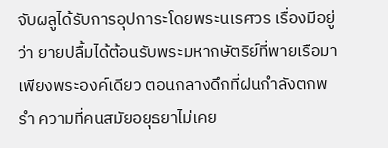จับผลูได้รับการอุปการะโดยพระนเรศวร เรื่องมีอยู่ว่า ยายปลื้มได้ต้อนรับพระมหากษัตริย์ที่พายเรือมาเพียงพระองค์เดียว ตอนกลางดึกที่ฝนกำลังตกพรำ ความที่คนสมัยอยุธยาไม่เคย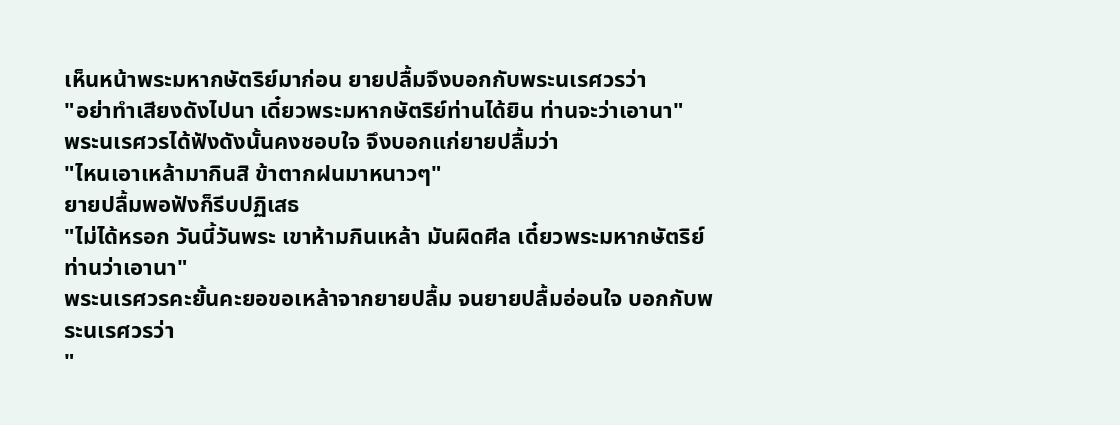เห็นหน้าพระมหากษัตริย์มาก่อน ยายปลื้มจึงบอกกับพระนเรศวรว่า
"อย่าทำเสียงดังไปนา เดี๋ยวพระมหากษัตริย์ท่านได้ยิน ท่านจะว่าเอานา"
พระนเรศวรได้ฟังดังนั้นคงชอบใจ จึงบอกแก่ยายปลื้มว่า
"ไหนเอาเหล้ามากินสิ ข้าตากฝนมาหนาวๆ"
ยายปลื้มพอฟังก็รีบปฏิเสธ
"ไม่ได้หรอก วันนี้วันพระ เขาห้ามกินเหล้า มันผิดศีล เดี๋ยวพระมหากษัตริย์ท่านว่าเอานา"
พระนเรศวรคะยั้นคะยอขอเหล้าจากยายปลื้ม จนยายปลื้มอ่อนใจ บอกกับพระนเรศวรว่า
"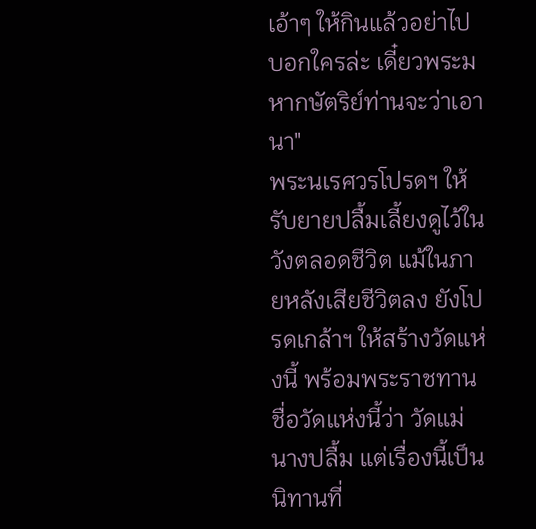เอ้าๆ ให้กินแล้วอย่าไปบอกใครล่ะ เดี๋ยวพระมหากษัตริย์ท่านจะว่าเอานา"
พระนเรศวรโปรดฯ ให้รับยายปลื้มเลี้ยงดูไว้ในวังตลอดชีวิต แม้ในภายหลังเสียชีวิตลง ยังโปรดเกล้าฯ ให้สร้างวัดแห่งนี้ พร้อมพระราชทานชื่อวัดแห่งนี้ว่า วัดแม่นางปลื้ม แต่เรื่องนี้เป็นนิทานที่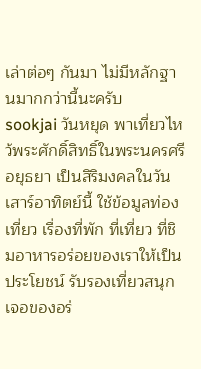เล่าต่อๆ กันมา ไม่มีหลักฐานมากกว่านี้นะครับ
sookjai วันหยุด พาเที่ยวไหว้พระศักดิ์สิทธิ์ในพระนครศรีอยุธยา เป็นสิริมงคลในวันเสาร์อาทิตย์นี้ ใช้ข้อมูลท่องเที่ยว เรื่องที่พัก ที่เที่ยว ที่ชิมอาหารอร่อยของเราให้เป็นประโยชน์ รับรองเที่ยวสนุกเจอของอร่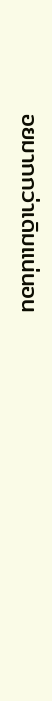อยมากกว่าเดิมแน่นอน